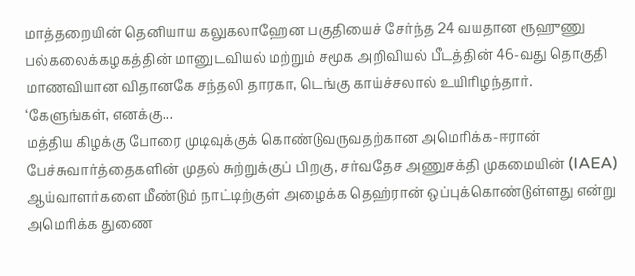மாத்தறையின் தெனியாய கலுகலாஹேன பகுதியைச் சேர்ந்த 24 வயதான ரூஹுணு பல்கலைக்கழகத்தின் மானுடவியல் மற்றும் சமூக அறிவியல் பீடத்தின் 46-வது தொகுதி மாணவியான விதானகே சந்தலி தாரகா, டெங்கு காய்ச்சலால் உயிரிழந்தார்.
‘கேளுங்கள், எனக்கு...
மத்திய கிழக்கு போரை முடிவுக்குக் கொண்டுவருவதற்கான அமெரிக்க-ஈரான் பேச்சுவார்த்தைகளின் முதல் சுற்றுக்குப் பிறகு, சர்வதேச அணுசக்தி முகமையின் (IAEA) ஆய்வாளர்களை மீண்டும் நாட்டிற்குள் அழைக்க தெஹ்ரான் ஒப்புக்கொண்டுள்ளது என்று அமெரிக்க துணை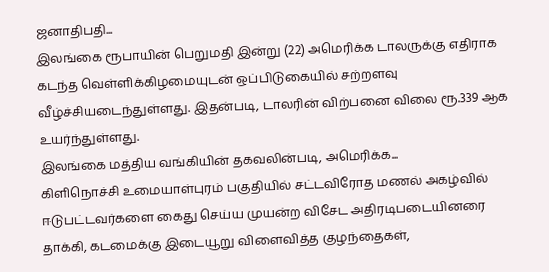ஜனாதிபதி...
இலங்கை ரூபாயின் பெறுமதி இன்று (22) அமெரிக்க டாலருக்கு எதிராக கடந்த வெள்ளிக்கிழமையுடன் ஒப்பிடுகையில் சற்றளவு வீழ்ச்சியடைந்துள்ளது. இதன்படி, டாலரின் விற்பனை விலை ரூ.339 ஆக உயர்ந்துள்ளது.
இலங்கை மத்திய வங்கியின் தகவலின்படி, அமெரிக்க...
கிளிநொச்சி உமையாள்புரம் பகுதியில் சட்டவிரோத மணல் அகழ்வில் ஈடுபட்டவர்களை கைது செய்ய முயன்ற விசேட அதிரடிபடையினரை தாக்கி, கடமைக்கு இடையூறு விளைவித்த குழந்தைகள்,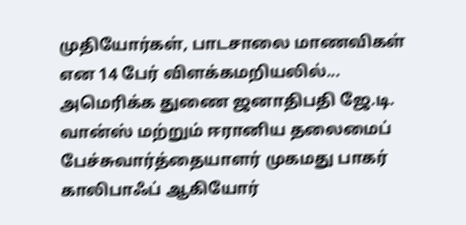முதியோர்கள், பாடசாலை மாணவிகள் என 14 பேர் விளக்கமறியலில்...
அமெரிக்க துணை ஜனாதிபதி ஜே.டி. வான்ஸ் மற்றும் ஈரானிய தலைமைப் பேச்சுவார்த்தையாளர் முகமது பாகர் காலிபாஃப் ஆகியோர்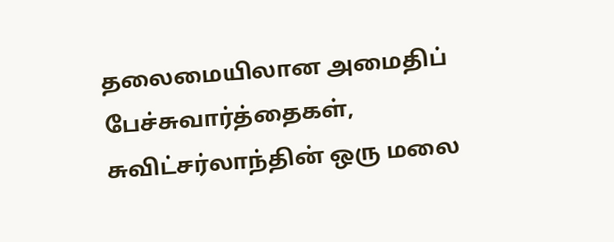தலைமையிலான அமைதிப் பேச்சுவார்த்தைகள், சுவிட்சர்லாந்தின் ஒரு மலை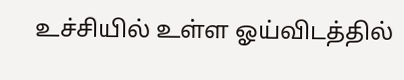உச்சியில் உள்ள ஓய்விடத்தில்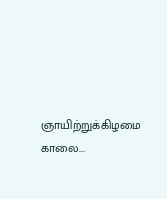ஞாயிற்றுக்கிழமை காலை...